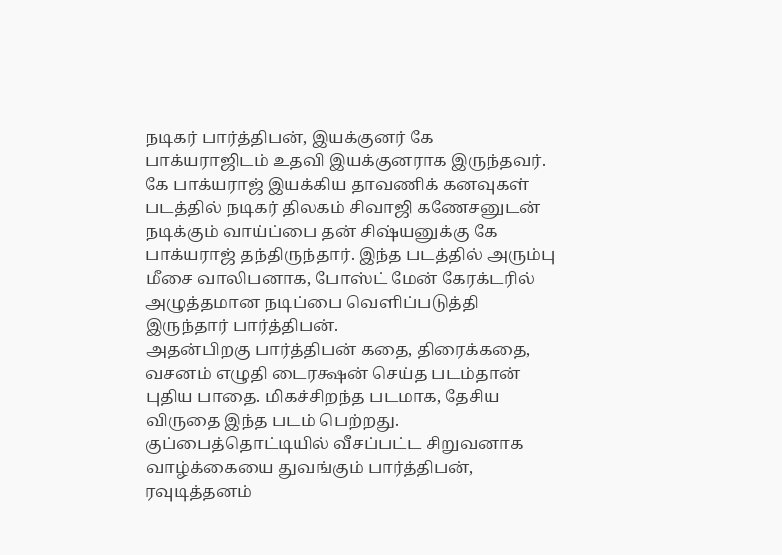நடிகர் பார்த்திபன், இயக்குனர் கே பாக்யராஜிடம் உதவி இயக்குனராக இருந்தவர். கே பாக்யராஜ் இயக்கிய தாவணிக் கனவுகள் படத்தில் நடிகர் திலகம் சிவாஜி கணேசனுடன் நடிக்கும் வாய்ப்பை தன் சிஷ்யனுக்கு கே பாக்யராஜ் தந்திருந்தார். இந்த படத்தில் அரும்பு மீசை வாலிபனாக, போஸ்ட் மேன் கேரக்டரில் அழுத்தமான நடிப்பை வெளிப்படுத்தி இருந்தார் பார்த்திபன்.
அதன்பிறகு பார்த்திபன் கதை, திரைக்கதை, வசனம் எழுதி டைரக்ஷன் செய்த படம்தான் புதிய பாதை. மிகச்சிறந்த படமாக, தேசிய விருதை இந்த படம் பெற்றது. குப்பைத்தொட்டியில் வீசப்பட்ட சிறுவனாக வாழ்க்கையை துவங்கும் பார்த்திபன், ரவுடித்தனம்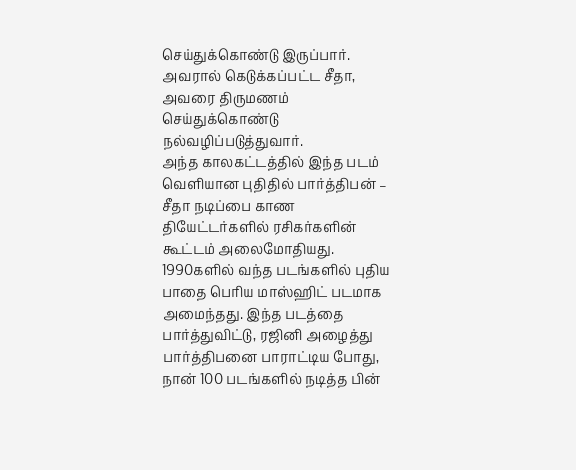செய்துக்கொண்டு இருப்பார். அவரால் கெடுக்கப்பட்ட சீதா, அவரை திருமணம் செய்துக்கொண்டு நல்வழிப்படுத்துவார்.
அந்த காலகட்டத்தில் இந்த படம் வெளியான புதிதில் பார்த்திபன் – சீதா நடிப்பை காண தியேட்டர்களில் ரசிகர்களின் கூட்டம் அலைமோதியது. 1990களில் வந்த படங்களில் புதிய பாதை பெரிய மாஸ்ஹிட் படமாக அமைந்தது. இந்த படத்தை பார்த்துவிட்டு, ரஜினி அழைத்து பார்த்திபனை பாராட்டிய போது, நான் 100 படங்களில் நடித்த பின்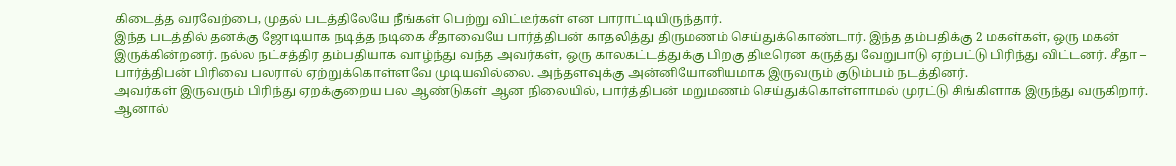கிடைத்த வரவேற்பை, முதல் படத்திலேயே நீங்கள் பெற்று விட்டீர்கள் என பாராட்டியிருந்தார்.
இந்த படத்தில் தனக்கு ஜோடியாக நடித்த நடிகை சீதாவையே பார்த்திபன் காதலித்து திருமணம் செய்துக்கொண்டார். இந்த தம்பதிக்கு 2 மகள்கள், ஒரு மகன் இருக்கின்றனர். நல்ல நட்சத்திர தம்பதியாக வாழ்ந்து வந்த அவர்கள், ஒரு காலகட்டத்துக்கு பிறகு திடீரென கருத்து வேறுபாடு ஏற்பட்டு பிரிந்து விட்டனர். சீதா – பார்த்திபன் பிரிவை பலரால் ஏற்றுக்கொள்ளவே முடியவில்லை. அந்தளவுக்கு அன்னியோனியமாக இருவரும் குடும்பம் நடத்தினர்.
அவர்கள் இருவரும் பிரிந்து ஏறக்குறைய பல ஆண்டுகள் ஆன நிலையில், பார்த்திபன் மறுமணம் செய்துக்கொள்ளாமல் முரட்டு சிங்கிளாக இருந்து வருகிறார். ஆனால்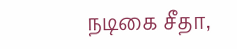நடிகை சீதா,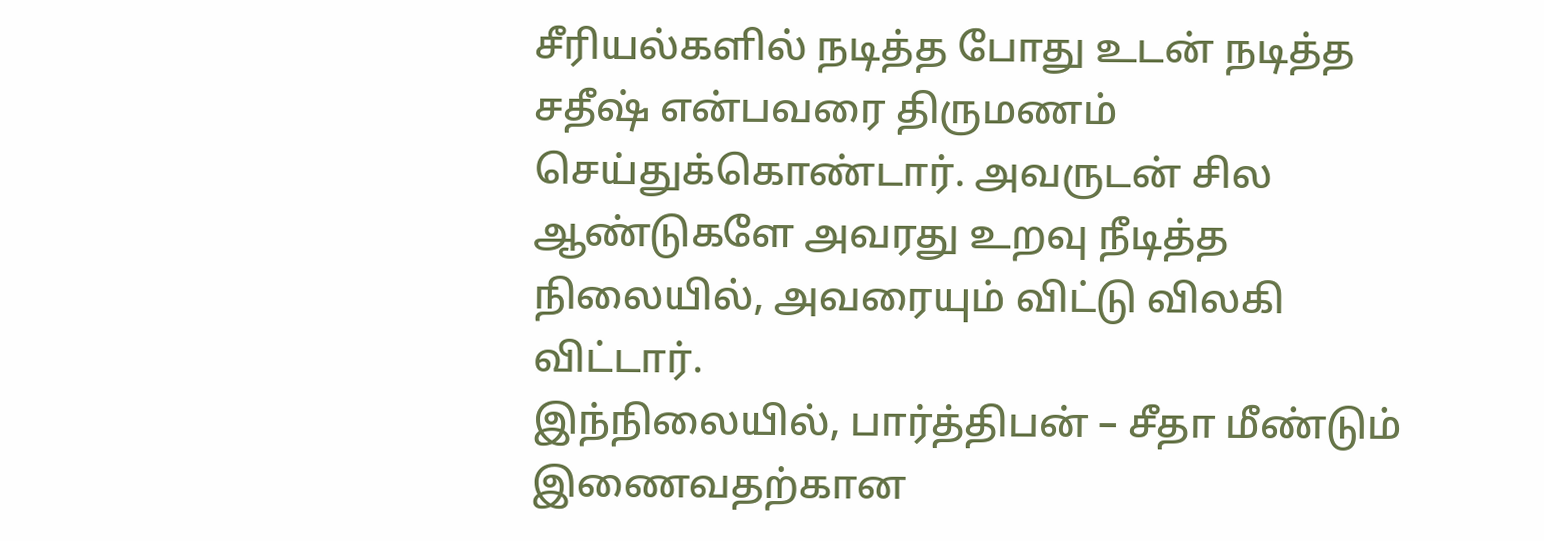சீரியல்களில் நடித்த போது உடன் நடித்த சதீஷ் என்பவரை திருமணம் செய்துக்கொண்டார். அவருடன் சில ஆண்டுகளே அவரது உறவு நீடித்த நிலையில், அவரையும் விட்டு விலகி விட்டார்.
இந்நிலையில், பார்த்திபன் – சீதா மீண்டும் இணைவதற்கான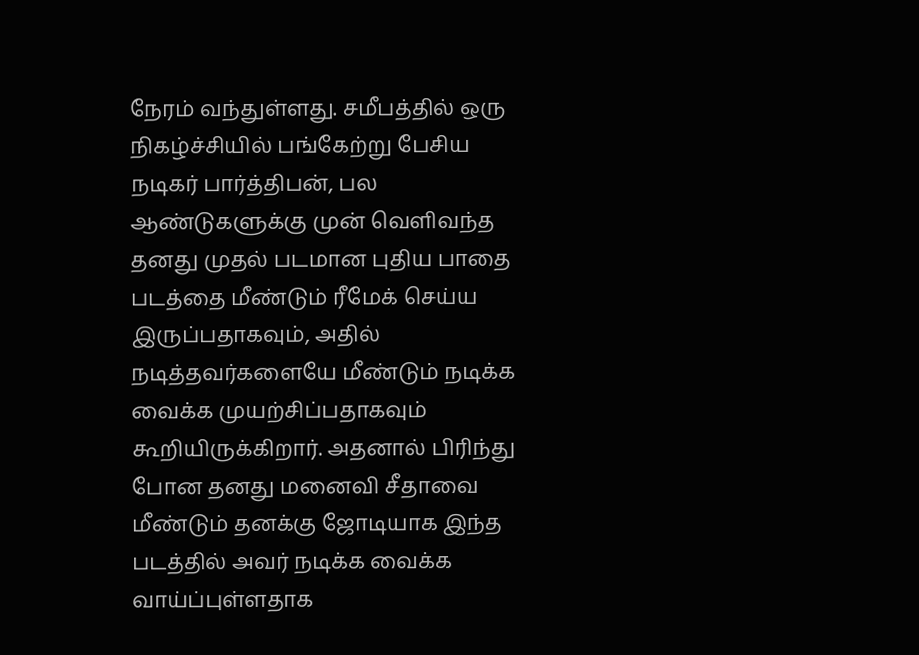நேரம் வந்துள்ளது. சமீபத்தில் ஒரு நிகழ்ச்சியில் பங்கேற்று பேசிய நடிகர் பார்த்திபன், பல ஆண்டுகளுக்கு முன் வெளிவந்த தனது முதல் படமான புதிய பாதை படத்தை மீண்டும் ரீமேக் செய்ய இருப்பதாகவும், அதில் நடித்தவர்களையே மீண்டும் நடிக்க வைக்க முயற்சிப்பதாகவும் கூறியிருக்கிறார். அதனால் பிரிந்து போன தனது மனைவி சீதாவை மீண்டும் தனக்கு ஜோடியாக இந்த படத்தில் அவர் நடிக்க வைக்க வாய்ப்புள்ளதாக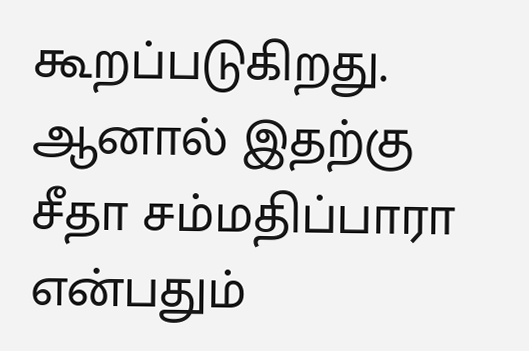கூறப்படுகிறது. ஆனால் இதற்கு சீதா சம்மதிப்பாரா என்பதும்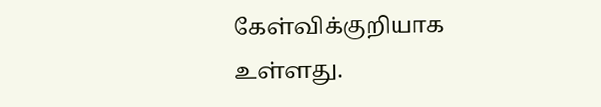கேள்விக்குறியாக உள்ளது.